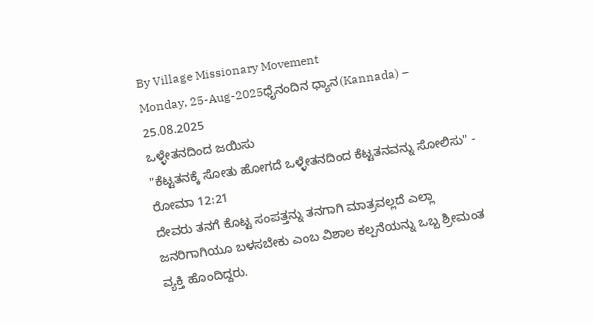By Village Missionary Movement
Monday, 25-Aug-2025ಧೈನಂದಿನ ಧ್ಯಾನ(Kannada) – 25.08.2025
ಒಳ್ಳೇತನದಿಂದ ಜಯಿಸು
"ಕೆಟ್ಟತನಕ್ಕೆ ಸೋತು ಹೋಗದೆ ಒಳ್ಳೇತನದಿಂದ ಕೆಟ್ಟತನವನ್ನು ಸೋಲಿಸು" - ರೋಮಾ 12:21
ದೇವರು ತನಗೆ ಕೊಟ್ಟ ಸಂಪತ್ತನ್ನು ತನಗಾಗಿ ಮಾತ್ರವಲ್ಲದೆ ಎಲ್ಲಾ ಜನರಿಗಾಗಿಯೂ ಬಳಸಬೇಕು ಎಂಬ ವಿಶಾಲ ಕಲ್ಪನೆಯನ್ನು ಒಬ್ಬ ಶ್ರೀಮಂತ ವ್ಯಕ್ತಿ ಹೊಂದಿದ್ದರು.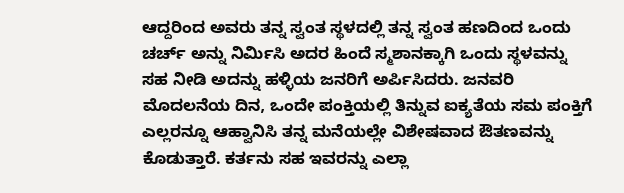ಆದ್ದರಿಂದ ಅವರು ತನ್ನ ಸ್ವಂತ ಸ್ಥಳದಲ್ಲಿ ತನ್ನ ಸ್ವಂತ ಹಣದಿಂದ ಒಂದು ಚರ್ಚ್ ಅನ್ನು ನಿರ್ಮಿಸಿ ಅದರ ಹಿಂದೆ ಸ್ಮಶಾನಕ್ಕಾಗಿ ಒಂದು ಸ್ಥಳವನ್ನು ಸಹ ನೀಡಿ ಅದನ್ನು ಹಳ್ಳಿಯ ಜನರಿಗೆ ಅರ್ಪಿಸಿದರು. ಜನವರಿ ಮೊದಲನೆಯ ದಿನ, ಒಂದೇ ಪಂಕ್ತಿಯಲ್ಲಿ ತಿನ್ನುವ ಐಕ್ಯತೆಯ ಸಮ ಪಂಕ್ತಿಗೆ ಎಲ್ಲರನ್ನೂ ಆಹ್ವಾನಿಸಿ ತನ್ನ ಮನೆಯಲ್ಲೇ ವಿಶೇಷವಾದ ಔತಣವನ್ನು ಕೊಡುತ್ತಾರೆ. ಕರ್ತನು ಸಹ ಇವರನ್ನು ಎಲ್ಲಾ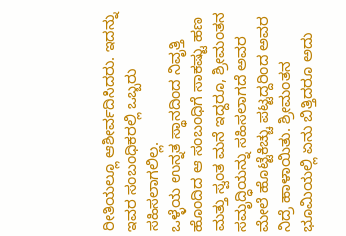ರೀತಿಯಲ್ಲೂ ಆಶೀರ್ವದಿಸಿದರು. ಇದನ್ನು ಇವರ ಸಂಬಂಧಿಕರಲ್ಲಿ ಒಬ್ಬರು ಸಹಿಸಲಾಗಲಿಲ್ಲ.
ಒಳ್ಳೆಯ ಉನ್ನತ ಸ್ಥಾನದಿಂದ ನಿವೃತ್ತಿ ಹೊಂದಿದ ಆ ಸಂಬಂಧಿಗೆ ಸಾಕಷ್ಟು ಹಣ ಮತ್ತು ಸ್ವಂತ ಮನೆ ಇದ್ದರೂ, ಶ್ರೀಮಂತನ ಸಮೃದ್ಧಿಯನ್ನು ಸಹಿಸಲಾಗದೆ ಅವರ ಮೇಲೆ ಹೊಟ್ಟೆಕಿಚ್ಚು ಪಟ್ಟದ್ದರಿಂದ ಅವರ ನಿದ್ರೆ ಹಾಳಾಯಿತು. ಶ್ರೀಮಂತನ ಭೂಮಿಯಲ್ಲಿ ಏನು ಬಿತ್ತಿದರೂ ಅದು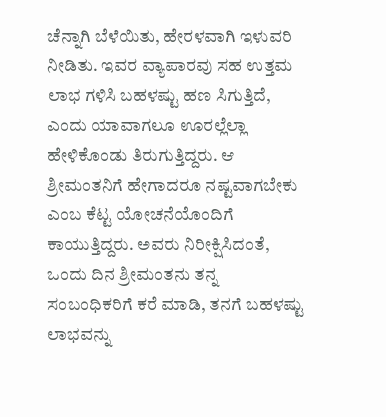ಚೆನ್ನಾಗಿ ಬೆಳೆಯಿತು, ಹೇರಳವಾಗಿ ಇಳುವರಿ ನೀಡಿತು. ಇವರ ವ್ಯಾಪಾರವು ಸಹ ಉತ್ತಮ ಲಾಭ ಗಳಿಸಿ ಬಹಳಷ್ಟು ಹಣ ಸಿಗುತ್ತಿದೆ, ಎಂದು ಯಾವಾಗಲೂ ಊರಲ್ಲೆಲ್ಲಾ ಹೇಳಿಕೊಂಡು ತಿರುಗುತ್ತಿದ್ದರು. ಆ ಶ್ರೀಮಂತನಿಗೆ ಹೇಗಾದರೂ ನಷ್ಟವಾಗಬೇಕು ಎಂಬ ಕೆಟ್ಟ ಯೋಚನೆಯೊಂದಿಗೆ ಕಾಯುತ್ತಿದ್ದರು. ಅವರು ನಿರೀಕ್ಷಿಸಿದಂತೆ, ಒಂದು ದಿನ ಶ್ರೀಮಂತನು ತನ್ನ ಸಂಬಂಧಿಕರಿಗೆ ಕರೆ ಮಾಡಿ, ತನಗೆ ಬಹಳಷ್ಟು ಲಾಭವನ್ನು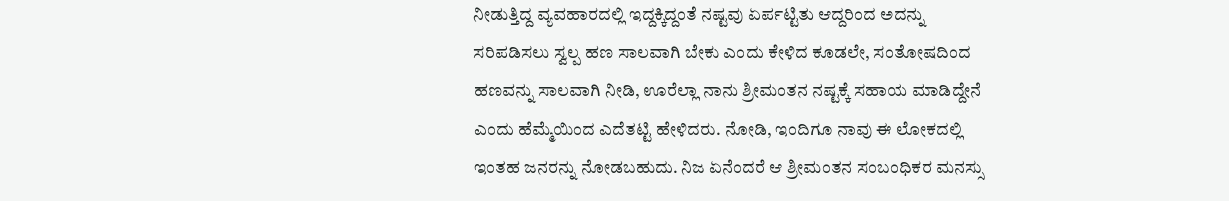ನೀಡುತ್ತಿದ್ದ ವ್ಯವಹಾರದಲ್ಲಿ ಇದ್ದಕ್ಕಿದ್ದಂತೆ ನಷ್ಟವು ಏರ್ಪಟ್ಟಿತು ಆದ್ದರಿಂದ ಅದನ್ನು ಸರಿಪಡಿಸಲು ಸ್ವಲ್ಪ ಹಣ ಸಾಲವಾಗಿ ಬೇಕು ಎಂದು ಕೇಳಿದ ಕೂಡಲೇ, ಸಂತೋಷದಿಂದ ಹಣವನ್ನು ಸಾಲವಾಗಿ ನೀಡಿ, ಊರೆಲ್ಲಾ ನಾನು ಶ್ರೀಮಂತನ ನಷ್ಟಕ್ಕೆ ಸಹಾಯ ಮಾಡಿದ್ದೇನೆ ಎಂದು ಹೆಮ್ಮೆಯಿಂದ ಎದೆತಟ್ಟಿ ಹೇಳಿದರು. ನೋಡಿ, ಇಂದಿಗೂ ನಾವು ಈ ಲೋಕದಲ್ಲಿ ಇಂತಹ ಜನರನ್ನು ನೋಡಬಹುದು. ನಿಜ ಏನೆಂದರೆ ಆ ಶ್ರೀಮಂತನ ಸಂಬಂಧಿಕರ ಮನಸ್ಸು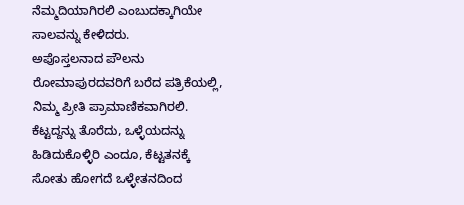ನೆಮ್ಮದಿಯಾಗಿರಲಿ ಎಂಬುದಕ್ಕಾಗಿಯೇ ಸಾಲವನ್ನು ಕೇಳಿದರು.
ಅಪೊಸ್ತಲನಾದ ಪೌಲನು ರೋಮಾಪುರದವರಿಗೆ ಬರೆದ ಪತ್ರಿಕೆಯಲ್ಲಿ, ನಿಮ್ಮ ಪ್ರೀತಿ ಪ್ರಾಮಾಣಿಕವಾಗಿರಲಿ. ಕೆಟ್ಟದ್ದನ್ನು ತೊರೆದು, ಒಳ್ಳೆಯದನ್ನು ಹಿಡಿದುಕೊಳ್ಳಿರಿ ಎಂದೂ, ಕೆಟ್ಟತನಕ್ಕೆ ಸೋತು ಹೋಗದೆ ಒಳ್ಳೇತನದಿಂದ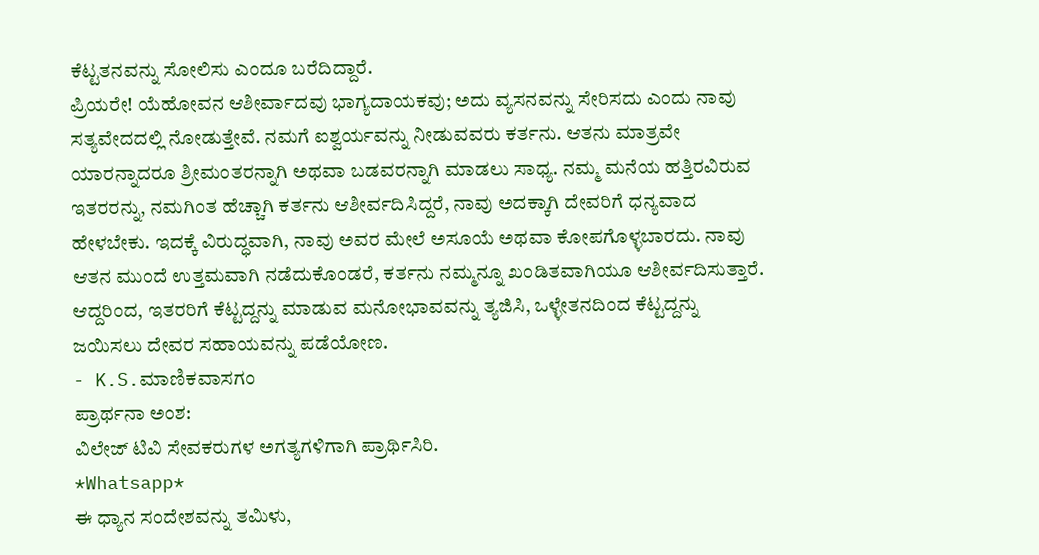ಕೆಟ್ಟತನವನ್ನು ಸೋಲಿಸು ಎಂದೂ ಬರೆದಿದ್ದಾರೆ.
ಪ್ರಿಯರೇ! ಯೆಹೋವನ ಆಶೀರ್ವಾದವು ಭಾಗ್ಯದಾಯಕವು; ಅದು ವ್ಯಸನವನ್ನು ಸೇರಿಸದು ಎಂದು ನಾವು ಸತ್ಯವೇದದಲ್ಲಿ ನೋಡುತ್ತೇವೆ. ನಮಗೆ ಐಶ್ವರ್ಯವನ್ನು ನೀಡುವವರು ಕರ್ತನು. ಆತನು ಮಾತ್ರವೇ ಯಾರನ್ನಾದರೂ ಶ್ರೀಮಂತರನ್ನಾಗಿ ಅಥವಾ ಬಡವರನ್ನಾಗಿ ಮಾಡಲು ಸಾಧ್ಯ. ನಮ್ಮ ಮನೆಯ ಹತ್ತಿರವಿರುವ ಇತರರನ್ನು, ನಮಗಿಂತ ಹೆಚ್ಚಾಗಿ ಕರ್ತನು ಆಶೀರ್ವದಿಸಿದ್ದರೆ, ನಾವು ಅದಕ್ಕಾಗಿ ದೇವರಿಗೆ ಧನ್ಯವಾದ ಹೇಳಬೇಕು. ಇದಕ್ಕೆ ವಿರುದ್ಧವಾಗಿ, ನಾವು ಅವರ ಮೇಲೆ ಅಸೂಯೆ ಅಥವಾ ಕೋಪಗೊಳ್ಳಬಾರದು. ನಾವು ಆತನ ಮುಂದೆ ಉತ್ತಮವಾಗಿ ನಡೆದುಕೊಂಡರೆ, ಕರ್ತನು ನಮ್ಮನ್ನೂ ಖಂಡಿತವಾಗಿಯೂ ಆಶೀರ್ವದಿಸುತ್ತಾರೆ. ಆದ್ದರಿಂದ, ಇತರರಿಗೆ ಕೆಟ್ಟದ್ದನ್ನು ಮಾಡುವ ಮನೋಭಾವವನ್ನು ತ್ಯಜಿಸಿ, ಒಳ್ಳೇತನದಿಂದ ಕೆಟ್ಟದ್ದನ್ನು ಜಯಿಸಲು ದೇವರ ಸಹಾಯವನ್ನು ಪಡೆಯೋಣ.
- K.S.ಮಾಣಿಕವಾಸಗಂ
ಪ್ರಾರ್ಥನಾ ಅಂಶ:
ವಿಲೇಜ್ ಟಿವಿ ಸೇವಕರುಗಳ ಅಗತ್ಯಗಳಿಗಾಗಿ ಪ್ರಾರ್ಥಿಸಿರಿ.
*Whatsapp*
ಈ ಧ್ಯಾನ ಸಂದೇಶವನ್ನು ತಮಿಳು,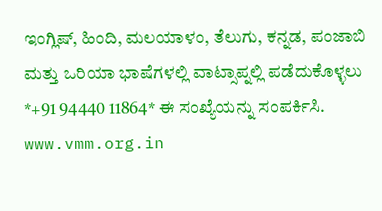ಇಂಗ್ಲಿಷ್, ಹಿಂದಿ, ಮಲಯಾಳಂ, ತೆಲುಗು, ಕನ್ನಡ, ಪಂಜಾಬಿ ಮತ್ತು ಒರಿಯಾ ಭಾಷೆಗಳಲ್ಲಿ ವಾಟ್ಸಾಪ್ನಲ್ಲಿ ಪಡೆದುಕೊಳ್ಳಲು *+91 94440 11864* ಈ ಸಂಖ್ಯೆಯನ್ನು ಸಂಪರ್ಕಿಸಿ.
www.vmm.org.in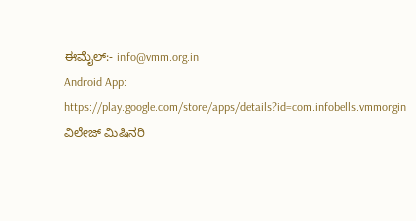ಈಮೈಲ್:- info@vmm.org.in
Android App: https://play.google.com/store/apps/details?id=com.infobells.vmmorgin
ವಿಲೇಜ್ ಮಿಷಿನರಿ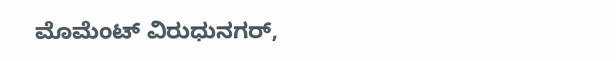ಮೊಮೆಂಟ್ ವಿರುಧುನಗರ್,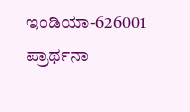ಇಂಡಿಯಾ-626001
ಪ್ರಾರ್ಥನಾ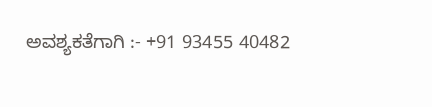ಅವಶ್ಯಕತೆಗಾಗಿ :- +91 93455 40482